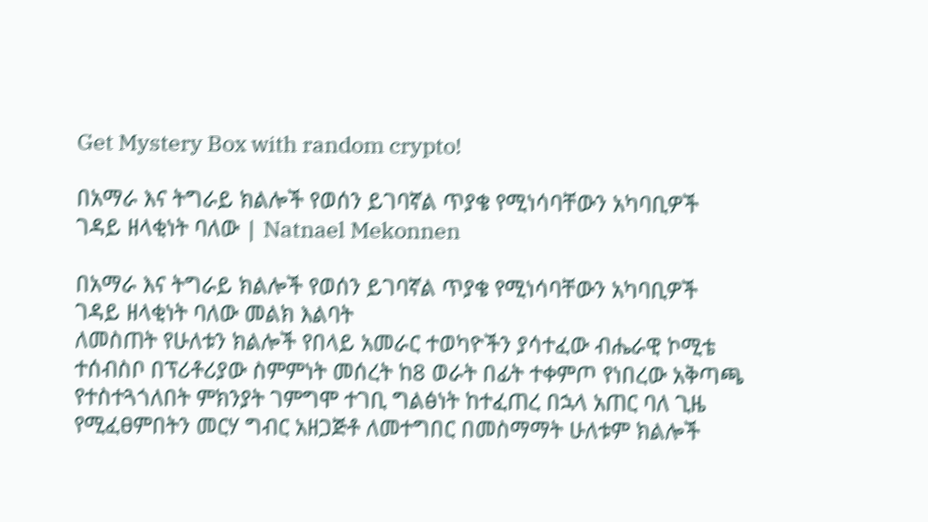Get Mystery Box with random crypto!

በአማራ እና ትግራይ ክልሎች የወሰን ይገባኛል ጥያቄ የሚነሳባቸውን አካባቢዎች ገዳይ ዘላቂነት ባለው | Natnael Mekonnen

በአማራ እና ትግራይ ክልሎች የወሰን ይገባኛል ጥያቄ የሚነሳባቸውን አካባቢዎች ገዳይ ዘላቂነት ባለው መልክ እልባት
ለመስጠት የሁለቱን ክልሎች የበላይ አመራር ተወካዮችን ያሳተፈው ብሔራዊ ኮሚቴ ተሰብስቦ በፕሪቶሪያው ስምምነት መሰረት ከ8 ወራት በፊት ተቀምጦ የነበረው አቅጣጫ የተስተጓጎለበት ምክንያት ገምግሞ ተገቢ ግልፅነት ከተፈጠረ በኋላ አጠር ባለ ጊዜ የሚፈፀምበትን መርሃ ግብር አዘጋጅቶ ለመተግበር በመስማማት ሁለቱም ክልሎች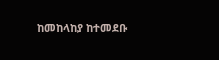ከመከላከያ ከተመደቡ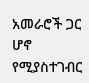አመራሮች ጋር ሆኖ የሚያስተገብር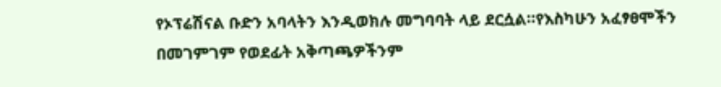የኦፕሬሽናል ቡድን አባላትን እንዲወክሉ መግባባት ላይ ደርሷል።የእስካሁን አፈፃፀሞችን በመገምገም የወደፊት አቅጣጫዎችንም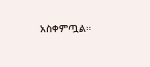አስቀምጧል።